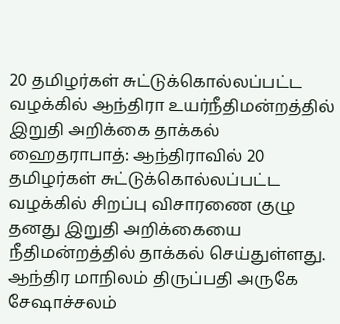20 தமிழர்கள் சுட்டுக்கொல்லப்பட்ட வழக்கில் ஆந்திரா உயர்நீதிமன்றத்தில் இறுதி அறிக்கை தாக்கல்
ஹைதராபாத்: ஆந்திராவில் 20 தமிழர்கள் சுட்டுக்கொல்லப்பட்ட வழக்கில் சிறப்பு விசாரணை குழு தனது இறுதி அறிக்கையை நீதிமன்றத்தில் தாக்கல் செய்துள்ளது.
ஆந்திர மாநிலம் திருப்பதி அருகே சேஷாச்சலம்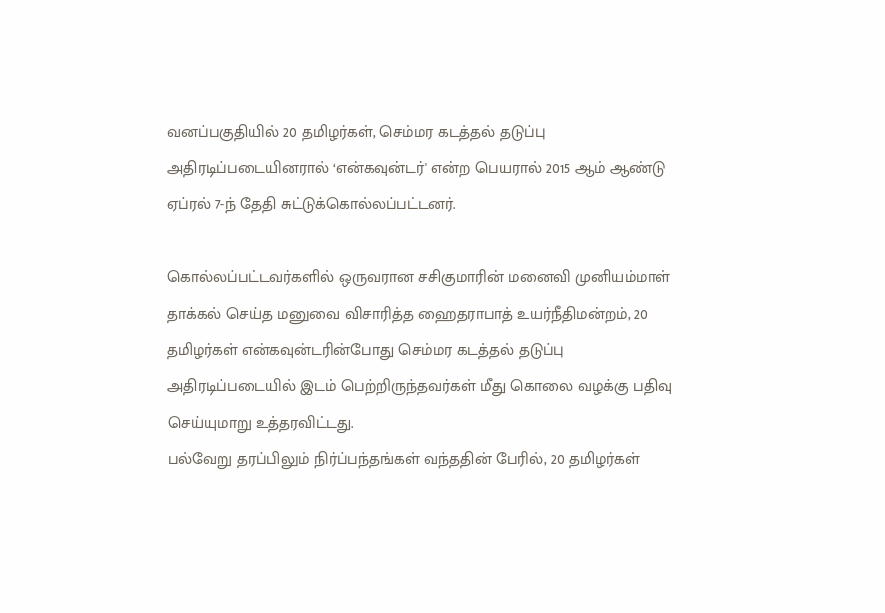வனப்பகுதியில் 20 தமிழர்கள், செம்மர கடத்தல் தடுப்பு அதிரடிப்படையினரால் ‘என்கவுன்டர்' என்ற பெயரால் 2015 ஆம் ஆண்டு ஏப்ரல் 7-ந் தேதி சுட்டுக்கொல்லப்பட்டனர்.

கொல்லப்பட்டவர்களில் ஒருவரான சசிகுமாரின் மனைவி முனியம்மாள் தாக்கல் செய்த மனுவை விசாரித்த ஹைதராபாத் உயர்நீதிமன்றம், 20 தமிழர்கள் என்கவுன்டரின்போது செம்மர கடத்தல் தடுப்பு அதிரடிப்படையில் இடம் பெற்றிருந்தவர்கள் மீது கொலை வழக்கு பதிவு செய்யுமாறு உத்தரவிட்டது.
பல்வேறு தரப்பிலும் நிர்ப்பந்தங்கள் வந்ததின் பேரில், 20 தமிழர்கள்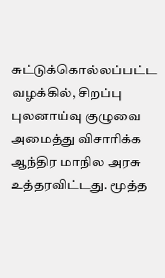சுட்டுக்கொல்லப்பட்ட வழக்கில், சிறப்பு புலனாய்வு குழுவை அமைத்து விசாரிக்க ஆந்திர மாநில அரசு உத்தரவிட்டது. மூத்த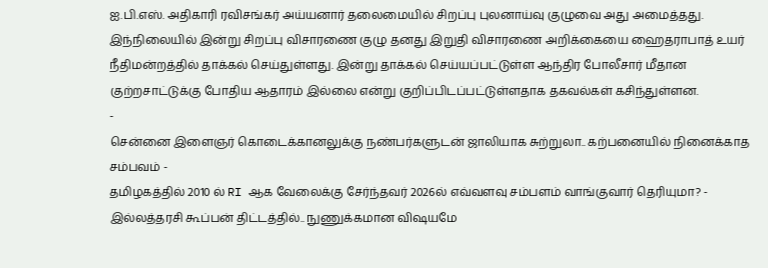ஐ.பி.எஸ். அதிகாரி ரவிசங்கர் அய்யனார் தலைமையில் சிறப்பு புலனாய்வு குழுவை அது அமைத்தது.
இந்நிலையில் இன்று சிறப்பு விசாரணை குழு தனது இறுதி விசாரணை அறிக்கையை ஹைதராபாத் உயர் நீதிமன்றத்தில் தாக்கல் செய்துள்ளது. இன்று தாக்கல் செய்யப்பட்டுள்ள ஆந்திர போலீசார் மீதான குற்றசாட்டுக்கு போதிய ஆதாரம் இல்லை என்று குறிப்பிடப்பட்டுள்ளதாக தகவல்கள் கசிந்துள்ளன.
-
சென்னை இளைஞர் கொடைக்கானலுக்கு நண்பர்களுடன் ஜாலியாக சுற்றுலா.. கற்பனையில் நினைக்காத சம்பவம் -
தமிழகத்தில் 2010 ல் RI ஆக வேலைக்கு சேர்ந்தவர் 2026ல் எவ்வளவு சம்பளம் வாங்குவார் தெரியுமா? -
இல்லத்தரசி கூப்பன் திட்டத்தில்.. நுணுக்கமான விஷயமே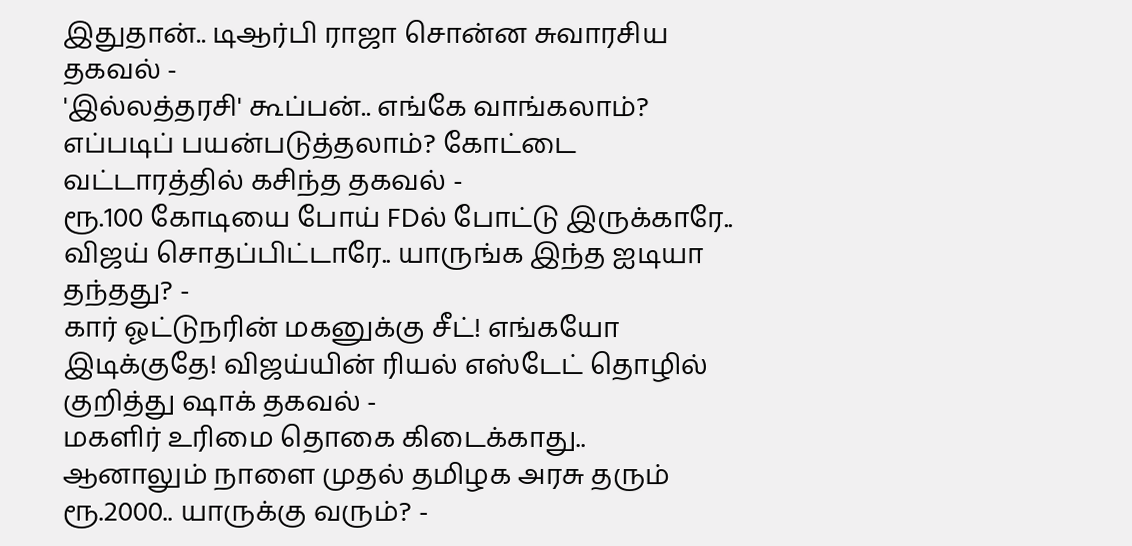இதுதான்.. டிஆர்பி ராஜா சொன்ன சுவாரசிய தகவல் -
'இல்லத்தரசி' கூப்பன்.. எங்கே வாங்கலாம்? எப்படிப் பயன்படுத்தலாம்? கோட்டை வட்டாரத்தில் கசிந்த தகவல் -
ரூ.100 கோடியை போய் FDல் போட்டு இருக்காரே.. விஜய் சொதப்பிட்டாரே.. யாருங்க இந்த ஐடியா தந்தது? -
கார் ஓட்டுநரின் மகனுக்கு சீட்! எங்கயோ இடிக்குதே! விஜய்யின் ரியல் எஸ்டேட் தொழில் குறித்து ஷாக் தகவல் -
மகளிர் உரிமை தொகை கிடைக்காது.. ஆனாலும் நாளை முதல் தமிழக அரசு தரும் ரூ.2000.. யாருக்கு வரும்? -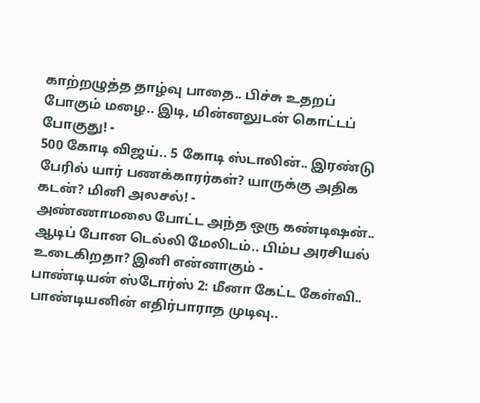காற்றழுத்த தாழ்வு பாதை.. பிச்சு உதறப் போகும் மழை.. இடி, மின்னலுடன் கொட்டப் போகுது! -
500 கோடி விஜய்.. 5 கோடி ஸ்டாலின்.. இரண்டு பேரில் யார் பணக்காரர்கள்? யாருக்கு அதிக கடன்? மினி அலசல்! -
அண்ணாமலை போட்ட அந்த ஒரு கண்டிஷன்.. ஆடிப் போன டெல்லி மேலிடம்.. பிம்ப அரசியல் உடைகிறதா? இனி என்னாகும் -
பாண்டியன் ஸ்டோர்ஸ் 2: மீனா கேட்ட கேள்வி.. பாண்டியனின் எதிர்பாராத முடிவு..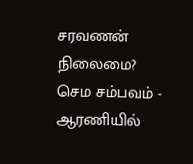சரவணன் நிலைமை? செம சம்பவம் -
ஆரணியில்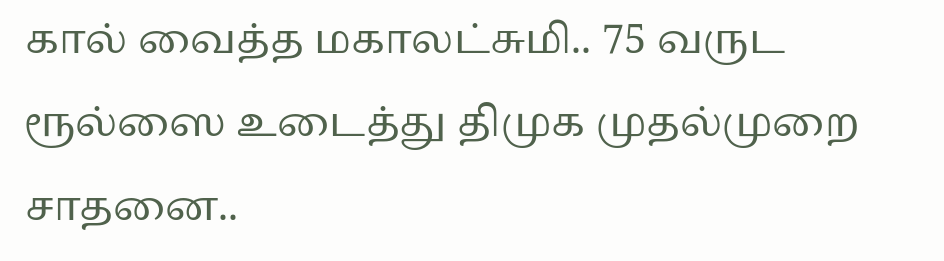கால் வைத்த மகாலட்சுமி.. 75 வருட ரூல்ஸை உடைத்து திமுக முதல்முறை சாதனை..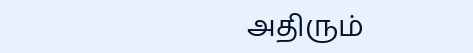அதிரும்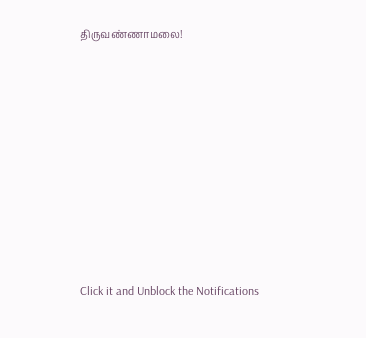திருவண்ணாமலை!












Click it and Unblock the Notifications